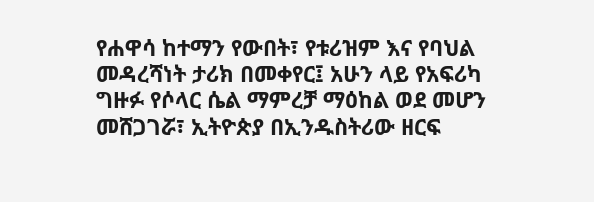የሐዋሳ ከተማን የውበት፣ የቱሪዝም እና የባህል መዳረሻነት ታሪክ በመቀየር፤ አሁን ላይ የአፍሪካ ግዙፉ የሶላር ሴል ማምረቻ ማዕከል ወደ መሆን መሸጋገሯ፣ ኢትዮጵያ በኢንዱስትሪው ዘርፍ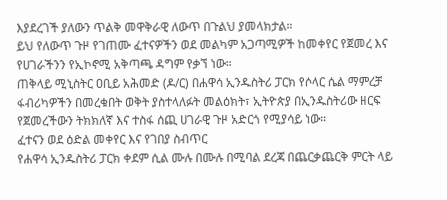እያደረገች ያለውን ጥልቅ መዋቅራዊ ለውጥ በጉልህ ያመላክታል።
ይህ የለውጥ ጉዞ የገጠሙ ፈተናዎችን ወደ መልካም አጋጣሚዎች ከመቀየር የጀመረ እና የሀገራችንን የኢኮኖሚ አቅጣጫ ዳግም የቃኘ ነው።
ጠቅላይ ሚኒስትር ዐቢይ አሕመድ (ዶ/ር) በሐዋሳ ኢንዱስትሪ ፓርክ የሶላር ሴል ማምረቻ ፋብሪካዎችን በመረቁበት ወቅት ያስተላለፉት መልዕክት፣ ኢትዮጵያ በኢንዱስትሪው ዘርፍ የጀመረችውን ትክክለኛ እና ተስፋ ሰጪ ሀገራዊ ጉዞ አድርጎ የሚያሳይ ነው።
ፈተናን ወደ ዕድል መቀየር እና የገበያ ስብጥር
የሐዋሳ ኢንዱስትሪ ፓርክ ቀደም ሲል ሙሉ በሙሉ በሚባል ደረጃ በጨርቃጨርቅ ምርት ላይ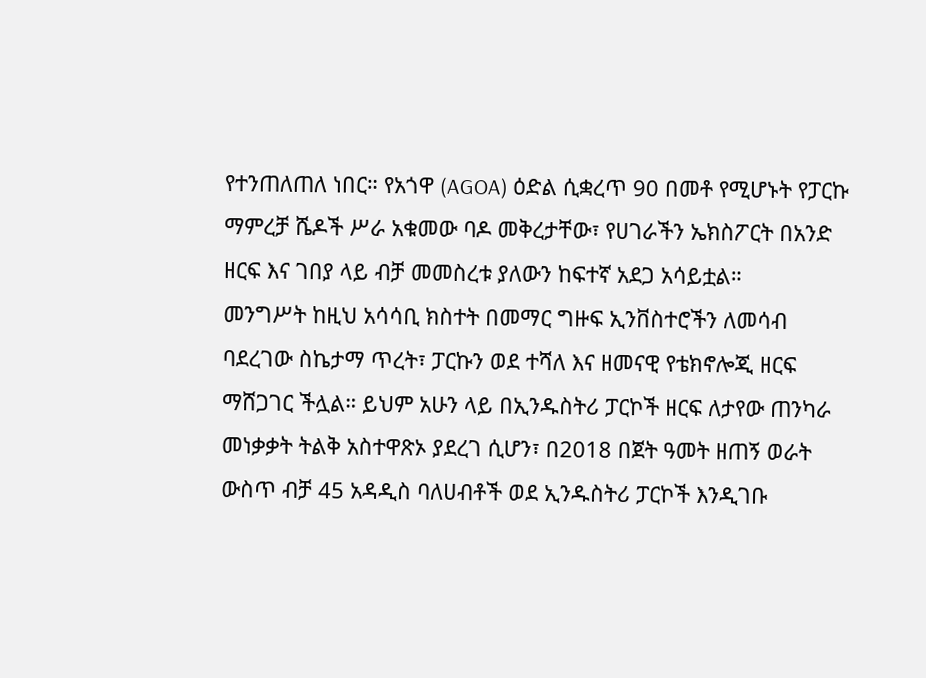የተንጠለጠለ ነበር። የአጎዋ (AGOA) ዕድል ሲቋረጥ 90 በመቶ የሚሆኑት የፓርኩ ማምረቻ ሼዶች ሥራ አቁመው ባዶ መቅረታቸው፣ የሀገራችን ኤክስፖርት በአንድ ዘርፍ እና ገበያ ላይ ብቻ መመስረቱ ያለውን ከፍተኛ አደጋ አሳይቷል።
መንግሥት ከዚህ አሳሳቢ ክስተት በመማር ግዙፍ ኢንቨስተሮችን ለመሳብ ባደረገው ስኬታማ ጥረት፣ ፓርኩን ወደ ተሻለ እና ዘመናዊ የቴክኖሎጂ ዘርፍ ማሸጋገር ችሏል። ይህም አሁን ላይ በኢንዱስትሪ ፓርኮች ዘርፍ ለታየው ጠንካራ መነቃቃት ትልቅ አስተዋጽኦ ያደረገ ሲሆን፣ በ2018 በጀት ዓመት ዘጠኝ ወራት ውስጥ ብቻ 45 አዳዲስ ባለሀብቶች ወደ ኢንዱስትሪ ፓርኮች እንዲገቡ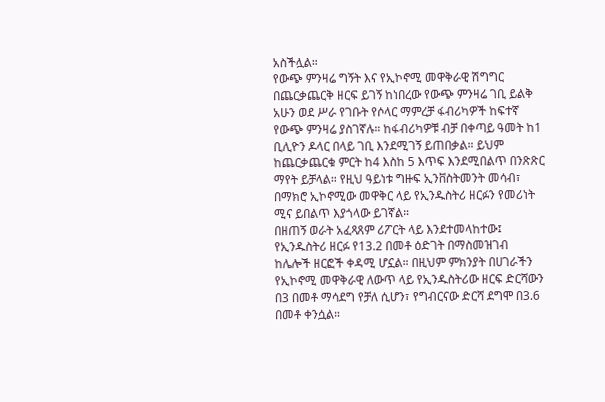አስችሏል።
የውጭ ምንዛሬ ግኝት እና የኢኮኖሚ መዋቅራዊ ሽግግር
በጨርቃጨርቅ ዘርፍ ይገኝ ከነበረው የውጭ ምንዛሬ ገቢ ይልቅ አሁን ወደ ሥራ የገቡት የሶላር ማምረቻ ፋብሪካዎች ከፍተኛ የውጭ ምንዛሬ ያስገኛሉ። ከፋብሪካዎቹ ብቻ በቀጣይ ዓመት ከ1 ቢሊዮን ዶላር በላይ ገቢ እንደሚገኝ ይጠበቃል። ይህም ከጨርቃጨርቁ ምርት ከ4 እስከ 5 እጥፍ እንደሚበልጥ በንጽጽር ማየት ይቻላል። የዚህ ዓይነቱ ግዙፍ ኢንቨስትመንት መሳብ፣ በማክሮ ኢኮኖሚው መዋቅር ላይ የኢንዱስትሪ ዘርፉን የመሪነት ሚና ይበልጥ እያጎላው ይገኛል።
በዘጠኝ ወራት አፈጻጸም ሪፖርት ላይ እንደተመላከተው፤ የኢንዱስትሪ ዘርፉ የ13.2 በመቶ ዕድገት በማስመዝገብ ከሌሎች ዘርፎች ቀዳሚ ሆኗል። በዚህም ምክንያት በሀገራችን የኢኮኖሚ መዋቅራዊ ለውጥ ላይ የኢንዱስትሪው ዘርፍ ድርሻውን በ3 በመቶ ማሳደግ የቻለ ሲሆን፣ የግብርናው ድርሻ ደግሞ በ3.6 በመቶ ቀንሷል።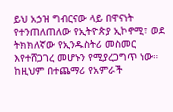ይህ አኃዝ ግብርናው ላይ በዋናነት የተንጠለጠለው የኢትዮጵያ ኢኮኖሚ፣ ወደ ትክክለኛው የኢንዱስትሪ መስመር እየተሸጋገረ መሆኑን የሚያረጋግጥ ነው። ከዚህም በተጨማሪ የአምራች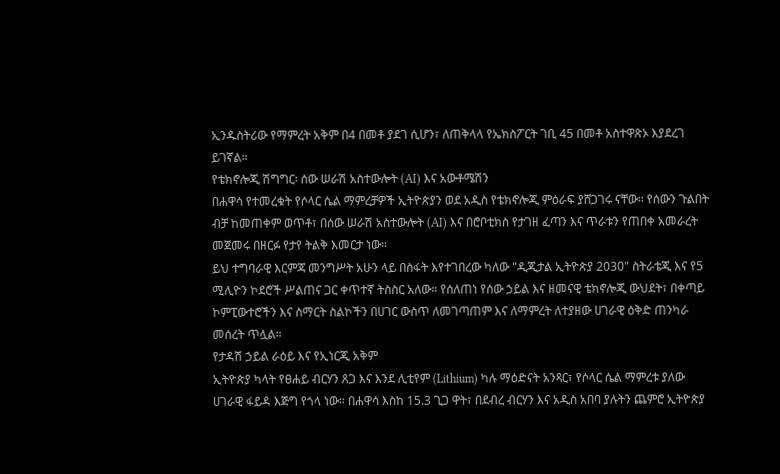ኢንዱስትሪው የማምረት አቅም በ4 በመቶ ያደገ ሲሆን፣ ለጠቅላላ የኤክስፖርት ገቢ 45 በመቶ አስተዋጽኦ እያደረገ ይገኛል።
የቴክኖሎጂ ሽግግር፡ ሰው ሠራሽ አስተውሎት (AI) እና አውቶሜሽን
በሐዋሳ የተመረቁት የሶላር ሴል ማምረቻዎች ኢትዮጵያን ወደ አዲስ የቴክኖሎጂ ምዕራፍ ያሸጋገሩ ናቸው። የሰውን ጉልበት ብቻ ከመጠቀም ወጥቶ፣ በሰው ሠራሽ አስተውሎት (AI) እና በሮቦቲክስ የታገዘ ፈጣን እና ጥራቱን የጠበቀ አመራረት መጀመሩ በዘርፉ የታየ ትልቅ እመርታ ነው።
ይህ ተግባራዊ እርምጃ መንግሥት አሁን ላይ በስፋት እየተገበረው ካለው "ዲጂታል ኢትዮጵያ 2030" ስትራቴጂ እና የ5 ሚሊዮን ኮደሮች ሥልጠና ጋር ቀጥተኛ ትስስር አለው። የሰለጠነ የሰው ኃይል እና ዘመናዊ ቴክኖሎጂ ውህደት፣ በቀጣይ ኮምፒውተሮችን እና ስማርት ስልኮችን በሀገር ውስጥ ለመገጣጠም እና ለማምረት ለተያዘው ሀገራዊ ዕቅድ ጠንካራ መሰረት ጥሏል።
የታዳሽ ኃይል ራዕይ እና የኢነርጂ አቅም
ኢትዮጵያ ካላት የፀሐይ ብርሃን ጸጋ እና እንደ ሊቲየም (Lithium) ካሉ ማዕድናት አንጻር፣ የሶላር ሴል ማምረቱ ያለው ሀገራዊ ፋይዳ እጅግ የጎላ ነው። በሐዋሳ እስከ 15.3 ጊጋ ዋት፣ በደብረ ብርሃን እና አዲስ አበባ ያሉትን ጨምሮ ኢትዮጵያ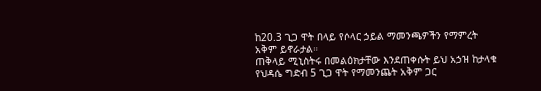ከ20.3 ጊጋ ዋት በላይ የሶላር ኃይል ማመንጫዎችን የማምረት አቅም ይኖራታል።
ጠቅላይ ሚኒስትሩ በመልዕክታቸው እንደጠቀሱት ይህ አኃዝ ከታላቁ የህዳሴ ግድብ 5 ጊጋ ዋት የማመንጨት አቅም ጋር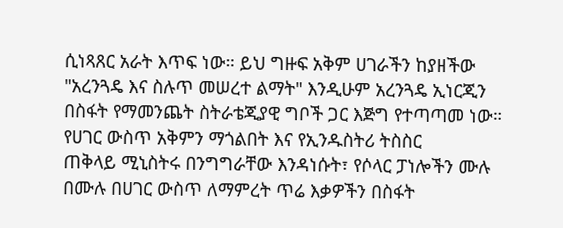ሲነጻጸር አራት እጥፍ ነው። ይህ ግዙፍ አቅም ሀገራችን ከያዘችው "አረንጓዴ እና ስሉጥ መሠረተ ልማት" እንዲሁም አረንጓዴ ኢነርጂን በስፋት የማመንጨት ስትራቴጂያዊ ግቦች ጋር እጅግ የተጣጣመ ነው።
የሀገር ውስጥ አቅምን ማጎልበት እና የኢንዱስትሪ ትስስር
ጠቅላይ ሚኒስትሩ በንግግራቸው እንዳነሱት፣ የሶላር ፓነሎችን ሙሉ በሙሉ በሀገር ውስጥ ለማምረት ጥሬ እቃዎችን በስፋት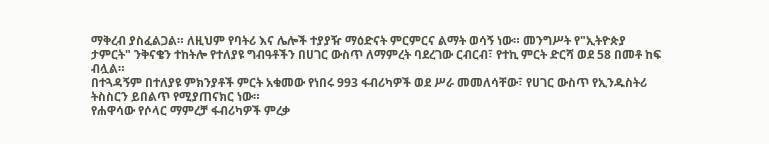ማቅረብ ያስፈልጋል። ለዚህም የባትሪ እና ሌሎች ተያያዥ ማዕድናት ምርምርና ልማት ወሳኝ ነው። መንግሥት የ"ኢትዮጵያ ታምርት" ንቅናቄን ተከትሎ የተለያዩ ግብዓቶችን በሀገር ውስጥ ለማምረት ባደረገው ርብርብ፣ የተኪ ምርት ድርሻ ወደ 58 በመቶ ከፍ ብሏል።
በተጓዳኝም በተለያዩ ምክንያቶች ምርት አቁመው የነበሩ 993 ፋብሪካዎች ወደ ሥራ መመለሳቸው፣ የሀገር ውስጥ የኢንዱስትሪ ትስስርን ይበልጥ የሚያጠናክር ነው።
የሐዋሳው የሶላር ማምረቻ ፋብሪካዎች ምረቃ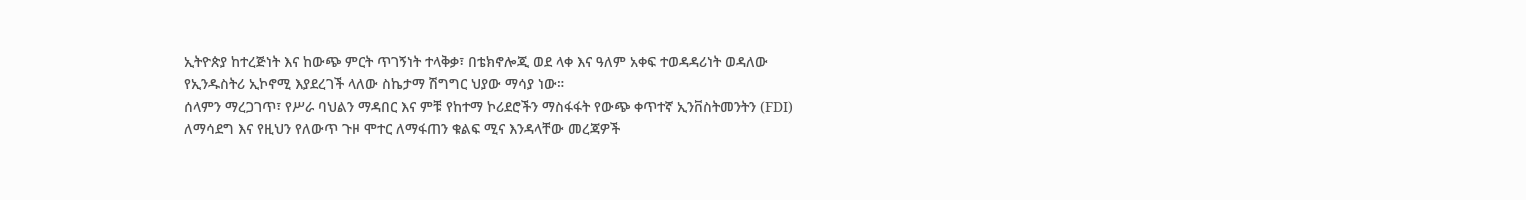ኢትዮጵያ ከተረጅነት እና ከውጭ ምርት ጥገኝነት ተላቅቃ፣ በቴክኖሎጂ ወደ ላቀ እና ዓለም አቀፍ ተወዳዳሪነት ወዳለው የኢንዱስትሪ ኢኮኖሚ እያደረገች ላለው ስኬታማ ሽግግር ህያው ማሳያ ነው።
ሰላምን ማረጋገጥ፣ የሥራ ባህልን ማዳበር እና ምቹ የከተማ ኮሪደሮችን ማስፋፋት የውጭ ቀጥተኛ ኢንቨስትመንትን (FDI) ለማሳደግ እና የዚህን የለውጥ ጉዞ ሞተር ለማፋጠን ቁልፍ ሚና እንዳላቸው መረጃዎች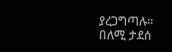ያረጋግጣሉ።
በለሚ ታደሰ